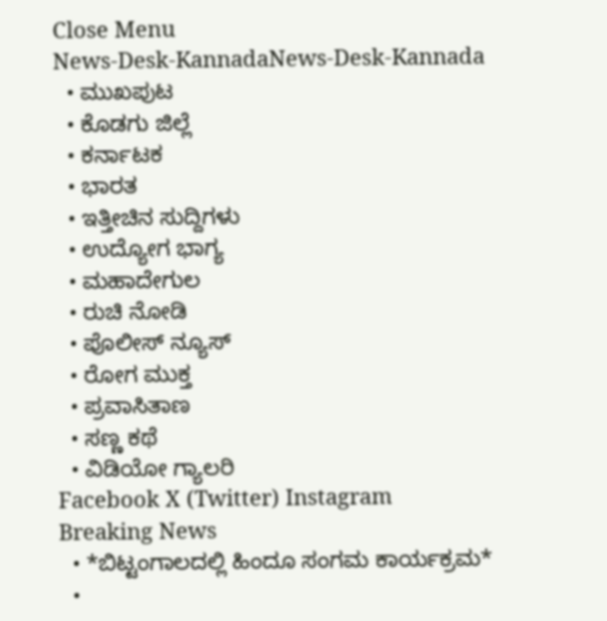Close Menu
News-Desk-KannadaNews-Desk-Kannada
  • ಮುಖಪುಟ
  • ಕೊಡಗು ಜಿಲ್ಲೆ
  • ಕರ್ನಾಟಕ
  • ಭಾರತ
  • ಇತ್ತೀಚಿನ ಸುದ್ದಿಗಳು
  • ಉದ್ಯೋಗ ಭಾಗ್ಯ
  • ಮಹಾದೇಗುಲ
  • ರುಚಿ ನೋಡಿ
  • ಪೊಲೀಸ್ ನ್ಯೂಸ್
  • ರೋಗ ಮುಕ್ತ
  • ಪ್ರವಾಸಿತಾಣ
  • ಸಣ್ಣ ಕಥೆ
  • ವಿಡಿಯೋ ಗ್ಯಾಲರಿ
Facebook X (Twitter) Instagram
Breaking News
  • *ಬಿಟ್ಟಂಗಾಲದಲ್ಲಿ ಹಿಂದೂ ಸಂಗಮ ಕಾರ್ಯಕ್ರಮ*
  •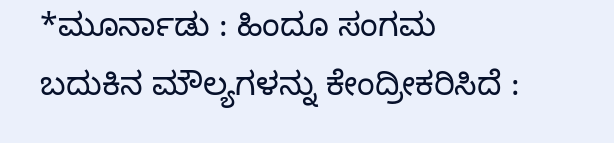*ಮೂರ್ನಾಡು : ಹಿಂದೂ ಸಂಗಮ ಬದುಕಿನ ಮೌಲ್ಯಗಳನ್ನು ಕೇಂದ್ರೀಕರಿಸಿದೆ :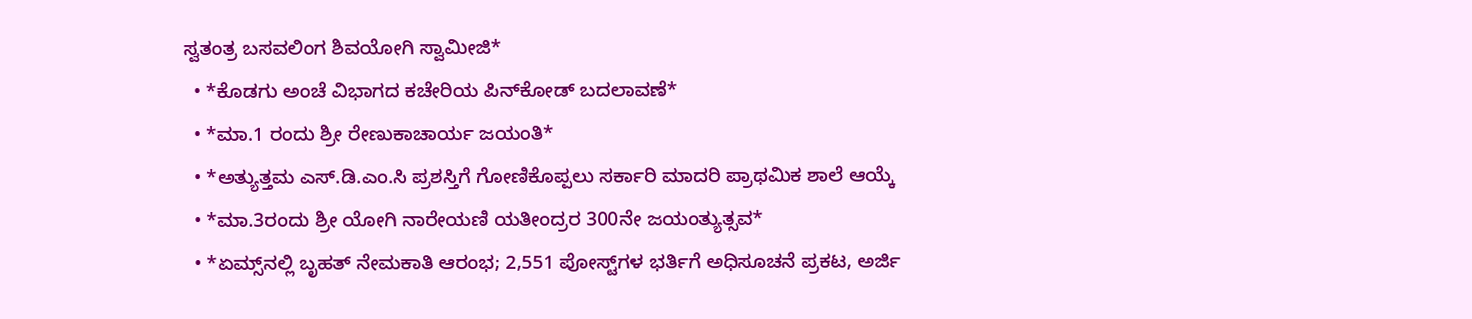ಸ್ವತಂತ್ರ ಬಸವಲಿಂಗ ಶಿವಯೋಗಿ ಸ್ವಾಮೀಜಿ*
  • *ಕೊಡಗು ಅಂಚೆ ವಿಭಾಗದ ಕಚೇರಿಯ ಪಿನ್‍ಕೋಡ್ ಬದಲಾವಣೆ*
  • *ಮಾ.1 ರಂದು ಶ್ರೀ ರೇಣುಕಾಚಾರ್ಯ ಜಯಂತಿ*
  • *ಅತ್ಯುತ್ತಮ ಎಸ್.ಡಿ.ಎಂ.ಸಿ ಪ್ರಶಸ್ತಿಗೆ ಗೋಣಿಕೊಪ್ಪಲು ಸರ್ಕಾರಿ ಮಾದರಿ ಪ್ರಾಥಮಿಕ ಶಾಲೆ ಆಯ್ಕೆ
  • *ಮಾ.3ರಂದು ಶ್ರೀ ಯೋಗಿ ನಾರೇಯಣಿ ಯತೀಂದ್ರರ 300ನೇ ಜಯಂತ್ಯುತ್ಸವ*
  • *ಏಮ್ಸ್‌ನಲ್ಲಿ ಬೃಹತ್ ನೇಮಕಾತಿ ಆರಂಭ; 2,551 ಪೋಸ್ಟ್‌ಗಳ ಭರ್ತಿಗೆ ಅಧಿಸೂಚನೆ ಪ್ರಕಟ, ಅರ್ಜಿ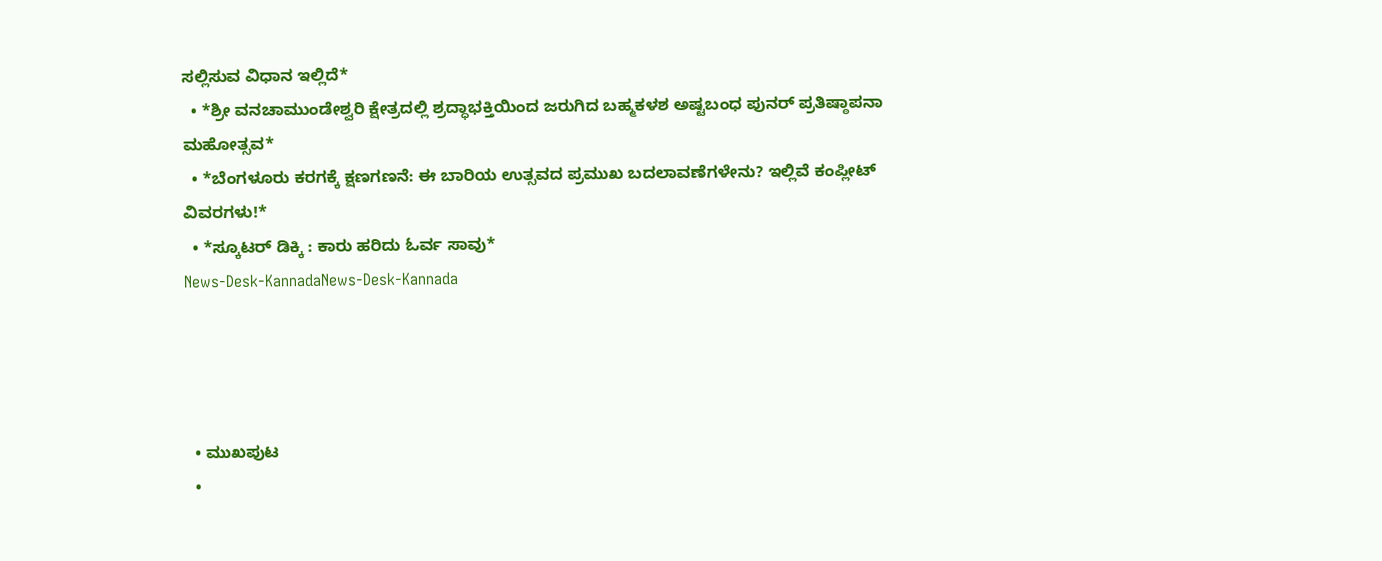ಸಲ್ಲಿಸುವ ವಿಧಾನ ಇಲ್ಲಿದೆ*
  • *ಶ್ರೀ ವನಚಾಮುಂಡೇಶ್ವರಿ ಕ್ಷೇತ್ರದಲ್ಲಿ ಶ್ರದ್ಧಾಭಕ್ತಿಯಿಂದ ಜರುಗಿದ ಬಹ್ಮಕಳಶ ಅಷ್ಟಬಂಧ ಪುನರ್ ಪ್ರತಿಷ್ಠಾಪನಾ ಮಹೋತ್ಸವ*
  • *ಬೆಂಗಳೂರು ಕರಗಕ್ಕೆ ಕ್ಷಣಗಣನೆ: ಈ ಬಾರಿಯ ಉತ್ಸವದ ಪ್ರಮುಖ ಬದಲಾವಣೆಗಳೇನು? ಇಲ್ಲಿವೆ ಕಂಪ್ಲೀಟ್ ವಿವರಗಳು!*
  • *ಸ್ಕೂಟರ್ ಡಿಕ್ಕಿ : ಕಾರು ಹರಿದು ಓರ್ವ ಸಾವು*
News-Desk-KannadaNews-Desk-Kannada




  • ಮುಖಪುಟ
  •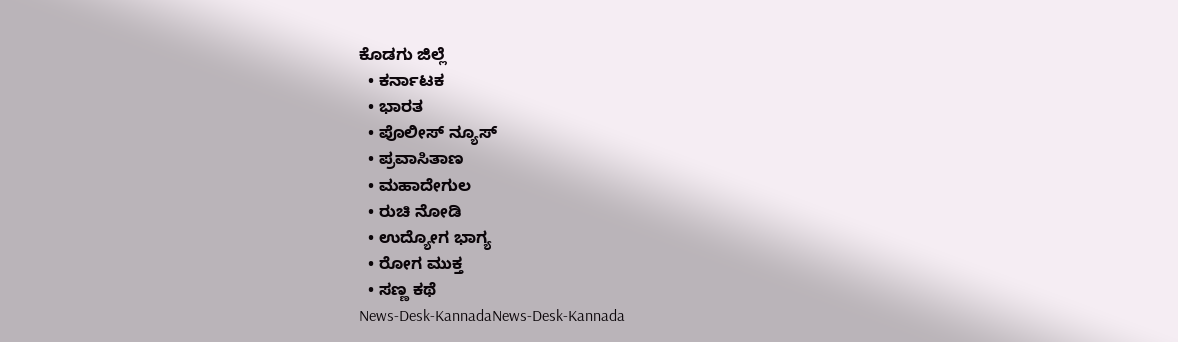ಕೊಡಗು ಜಿಲ್ಲೆ
  • ಕರ್ನಾಟಕ
  • ಭಾರತ
  • ಪೊಲೀಸ್ ನ್ಯೂಸ್
  • ಪ್ರವಾಸಿತಾಣ
  • ಮಹಾದೇಗುಲ
  • ರುಚಿ ನೋಡಿ
  • ಉದ್ಯೋಗ ಭಾಗ್ಯ
  • ರೋಗ ಮುಕ್ತ
  • ಸಣ್ಣ ಕಥೆ
News-Desk-KannadaNews-Desk-Kannada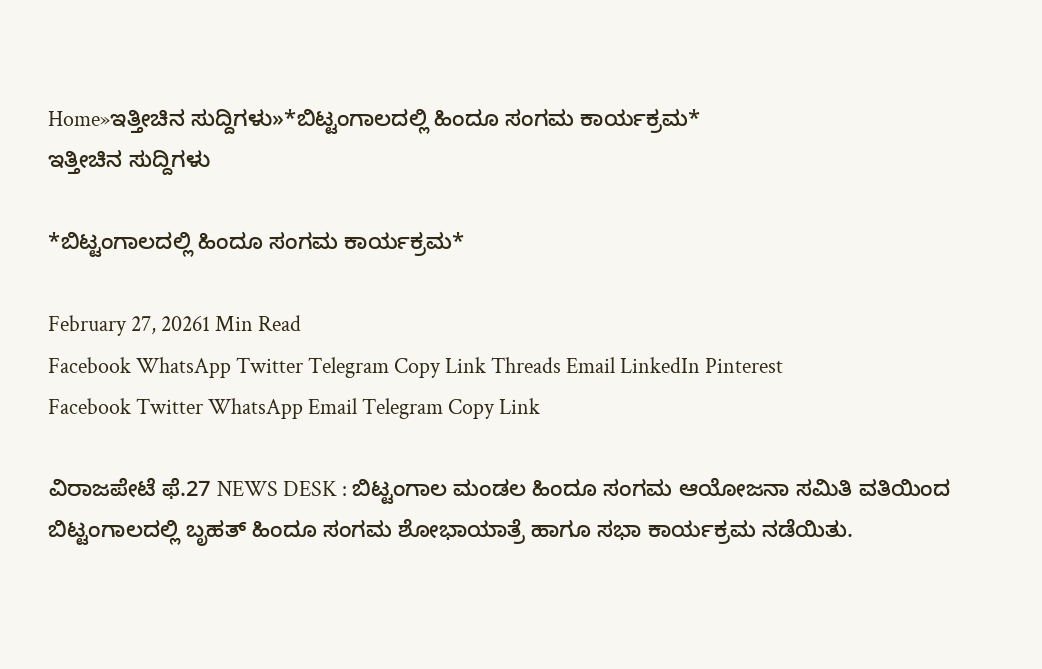Home»ಇತ್ತೀಚಿನ ಸುದ್ದಿಗಳು»*ಬಿಟ್ಟಂಗಾಲದಲ್ಲಿ ಹಿಂದೂ ಸಂಗಮ ಕಾರ್ಯಕ್ರಮ*
ಇತ್ತೀಚಿನ ಸುದ್ದಿಗಳು

*ಬಿಟ್ಟಂಗಾಲದಲ್ಲಿ ಹಿಂದೂ ಸಂಗಮ ಕಾರ್ಯಕ್ರಮ*

February 27, 20261 Min Read
Facebook WhatsApp Twitter Telegram Copy Link Threads Email LinkedIn Pinterest
Facebook Twitter WhatsApp Email Telegram Copy Link

ವಿರಾಜಪೇಟೆ ಫೆ.27 NEWS DESK : ಬಿಟ್ಟಂಗಾಲ ಮಂಡಲ ಹಿಂದೂ ಸಂಗಮ ಆಯೋಜನಾ ಸಮಿತಿ ವತಿಯಿಂದ ಬಿಟ್ಟಂಗಾಲದಲ್ಲಿ ಬೃಹತ್ ಹಿಂದೂ ಸಂಗಮ ಶೋಭಾಯಾತ್ರೆ ಹಾಗೂ ಸಭಾ ಕಾರ್ಯಕ್ರಮ ನಡೆಯಿತು.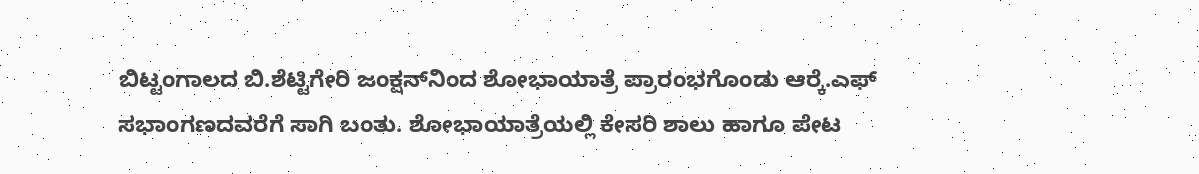ಬಿಟ್ಟಂಗಾಲದ ಬಿ.ಶೆಟ್ಟಿಗೇರಿ ಜಂಕ್ಷನ್‍ನಿಂದ ಶೋಭಾಯಾತ್ರೆ ಪ್ರಾರಂಭಗೊಂಡು ಆರ್‍ಕೆ.ಎಫ್ ಸಭಾಂಗಣದವರೆಗೆ ಸಾಗಿ ಬಂತು. ಶೋಭಾಯಾತ್ರೆಯಲ್ಲಿ ಕೇಸರಿ ಶಾಲು ಹಾಗೂ ಪೇಟ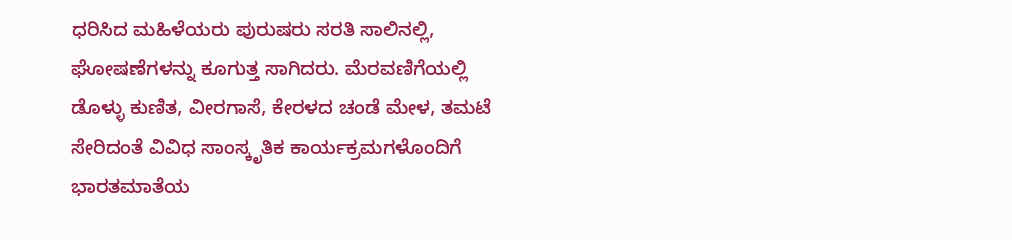ಧರಿಸಿದ ಮಹಿಳೆಯರು ಪುರುಷರು ಸರತಿ ಸಾಲಿನಲ್ಲಿ, ಘೋಷಣೆಗಳನ್ನು ಕೂಗುತ್ತ ಸಾಗಿದರು. ಮೆರವಣಿಗೆಯಲ್ಲಿ ಡೊಳ್ಳು ಕುಣಿತ, ವೀರಗಾಸೆ, ಕೇರಳದ ಚಂಡೆ ಮೇಳ, ತಮಟೆ ಸೇರಿದಂತೆ ವಿವಿಧ ಸಾಂಸ್ಕೃತಿಕ ಕಾರ್ಯಕ್ರಮಗಳೊಂದಿಗೆ ಭಾರತಮಾತೆಯ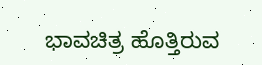ಭಾವಚಿತ್ರ ಹೊತ್ತಿರುವ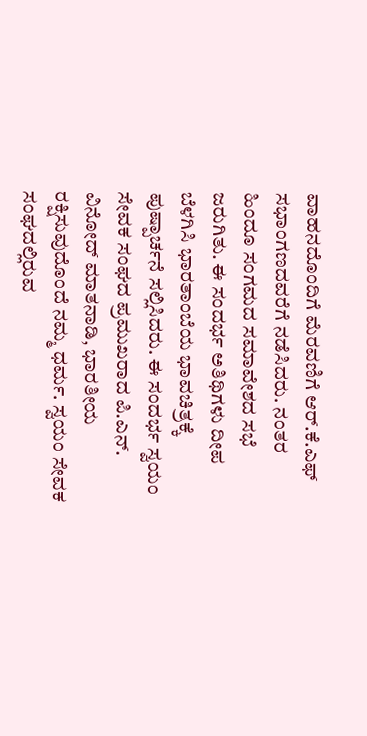ವಾಹನದೊಂದಿಗೆ ಮೆರವಣಿಗೆ ಆರ್.ಕೆ.ಎಫ್ ಸಭಾಂಗಣದವರೆಗೆ ನಡೆಸಿದರು. ನಂತರ ಹಿಂದೂ ಸಂಗಮದ ಸಮಾವೇಶದ ಸಭೆ ಜರುಗಿತು. ಈ ಸಂದರ್ಭ ಅತಿಥಿಗಳು ದೀಪ ಬೆಳಗಿಸಿ ಭಾರತಾಂಬೆಯ ಭಾವಚಿತ್ರಕ್ಕೆ ಪುಷ್ಪಾರ್ಚನೆ ಸಲ್ಲಿಸಿದರು. ಈ ಸಂದರ್ಭ ಸ್ವಯಂ ಸೇವಕ ಸಂಘದ ಪ್ರಮುಖರಾದ ಪಿ.ಎನ್. ವಿನೋದ್ ಮಾತನಾಡಿ, ಭಾರತೀಯ ರಕ್ಷಿಸುವುದೊಂದೆ ನಮ್ಮ ಧರ್ಮ. ಸ್ವಯಂ ಸೇವಕ ಸಂಘದಲ್ಲಿರುವ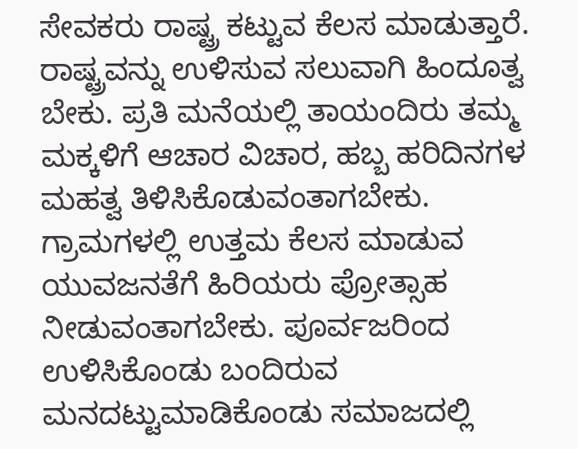ಸೇವಕರು ರಾಷ್ಟ್ರ ಕಟ್ಟುವ ಕೆಲಸ ಮಾಡುತ್ತಾರೆ. ರಾಷ್ಟ್ರವನ್ನು ಉಳಿಸುವ ಸಲುವಾಗಿ ಹಿಂದೂತ್ವ ಬೇಕು. ಪ್ರತಿ ಮನೆಯಲ್ಲಿ ತಾಯಂದಿರು ತಮ್ಮ ಮಕ್ಕಳಿಗೆ ಆಚಾರ ವಿಚಾರ, ಹಬ್ಬ ಹರಿದಿನಗಳ ಮಹತ್ವ ತಿಳಿಸಿಕೊಡುವಂತಾಗಬೇಕು. ಗ್ರಾಮಗಳಲ್ಲಿ ಉತ್ತಮ ಕೆಲಸ ಮಾಡುವ ಯುವಜನತೆಗೆ ಹಿರಿಯರು ಪ್ರೋತ್ಸಾಹ ನೀಡುವಂತಾಗಬೇಕು. ಪೂರ್ವಜರಿಂದ ಉಳಿಸಿಕೊಂಡು ಬಂದಿರುವ ಮನದಟ್ಟುಮಾಡಿಕೊಂಡು ಸಮಾಜದಲ್ಲಿ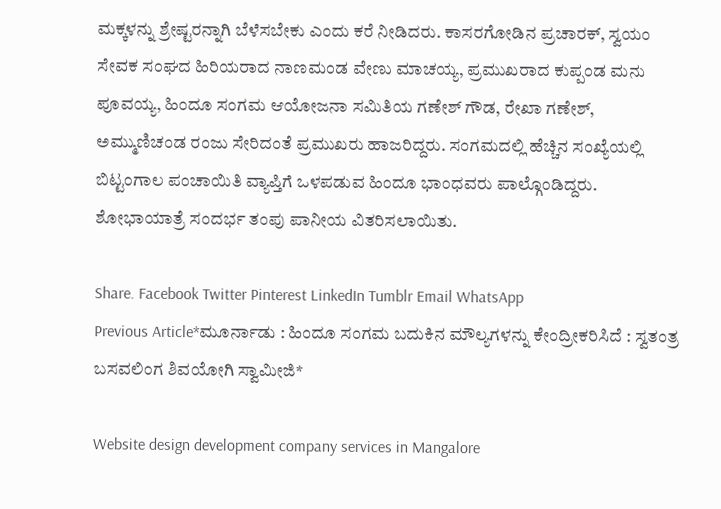ಮಕ್ಕಳನ್ನು ಶ್ರೇಷ್ಟರನ್ನಾಗಿ ಬೆಳೆಸಬೇಕು ಎಂದು ಕರೆ ನೀಡಿದರು. ಕಾಸರಗೋಡಿನ ಪ್ರಚಾರಕ್, ಸ್ವಯಂ ಸೇವಕ ಸಂಘದ ಹಿರಿಯರಾದ ನಾಣಮಂಡ ವೇಣು ಮಾಚಯ್ಯ, ಪ್ರಮುಖರಾದ ಕುಪ್ಪಂಡ ಮನು ಪೂವಯ್ಯ, ಹಿಂದೂ ಸಂಗಮ ಆಯೋಜನಾ ಸಮಿತಿಯ ಗಣೇಶ್ ಗೌಡ, ರೇಖಾ ಗಣೇಶ್, ಅಮ್ಮುಣಿಚಂಡ ರಂಜು ಸೇರಿದಂತೆ ಪ್ರಮುಖರು ಹಾಜರಿದ್ದರು. ಸಂಗಮದಲ್ಲಿ ಹೆಚ್ಚಿನ ಸಂಖ್ಯೆಯಲ್ಲಿ ಬಿಟ್ಟಂಗಾಲ ಪಂಚಾಯಿತಿ ವ್ಯಾಪ್ತಿಗೆ ಒಳಪಡುವ ಹಿಂದೂ ಭಾಂಧವರು ಪಾಲ್ಗೊಂಡಿದ್ದರು. ಶೋಭಾಯಾತ್ರೆ ಸಂದರ್ಭ ತಂಪು ಪಾನೀಯ ವಿತರಿಸಲಾಯಿತು.

Share. Facebook Twitter Pinterest LinkedIn Tumblr Email WhatsApp
Previous Article*ಮೂರ್ನಾಡು : ಹಿಂದೂ ಸಂಗಮ ಬದುಕಿನ ಮೌಲ್ಯಗಳನ್ನು ಕೇಂದ್ರೀಕರಿಸಿದೆ : ಸ್ವತಂತ್ರ ಬಸವಲಿಂಗ ಶಿವಯೋಗಿ ಸ್ವಾಮೀಜಿ*

Website design development company services in Mangalore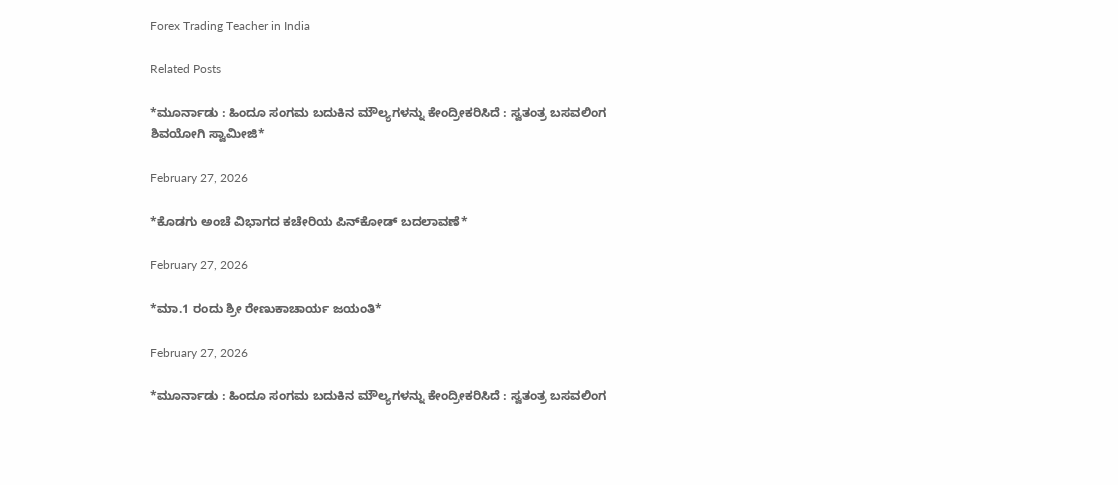Forex Trading Teacher in India

Related Posts

*ಮೂರ್ನಾಡು : ಹಿಂದೂ ಸಂಗಮ ಬದುಕಿನ ಮೌಲ್ಯಗಳನ್ನು ಕೇಂದ್ರೀಕರಿಸಿದೆ : ಸ್ವತಂತ್ರ ಬಸವಲಿಂಗ ಶಿವಯೋಗಿ ಸ್ವಾಮೀಜಿ*

February 27, 2026

*ಕೊಡಗು ಅಂಚೆ ವಿಭಾಗದ ಕಚೇರಿಯ ಪಿನ್‍ಕೋಡ್ ಬದಲಾವಣೆ*

February 27, 2026

*ಮಾ.1 ರಂದು ಶ್ರೀ ರೇಣುಕಾಚಾರ್ಯ ಜಯಂತಿ*

February 27, 2026

*ಮೂರ್ನಾಡು : ಹಿಂದೂ ಸಂಗಮ ಬದುಕಿನ ಮೌಲ್ಯಗಳನ್ನು ಕೇಂದ್ರೀಕರಿಸಿದೆ : ಸ್ವತಂತ್ರ ಬಸವಲಿಂಗ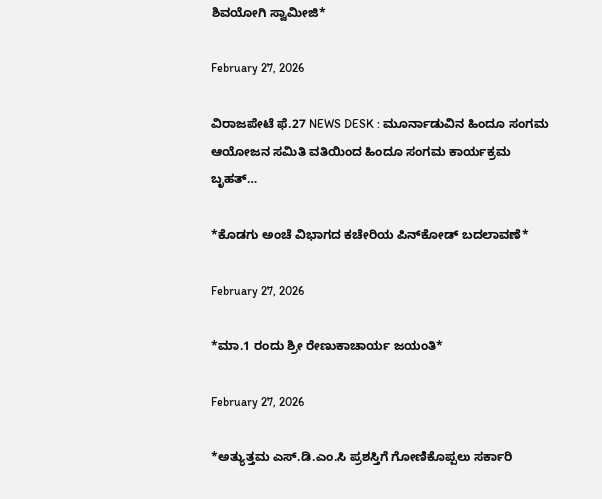ಶಿವಯೋಗಿ ಸ್ವಾಮೀಜಿ*

February 27, 2026

ವಿರಾಜಪೇಟೆ ಫೆ.27 NEWS DESK : ಮೂರ್ನಾಡುವಿನ ಹಿಂದೂ ಸಂಗಮ ಆಯೋಜನ ಸಮಿತಿ ವತಿಯಿಂದ ಹಿಂದೂ ಸಂಗಮ ಕಾರ್ಯಕ್ರಮ ಬೃಹತ್…

*ಕೊಡಗು ಅಂಚೆ ವಿಭಾಗದ ಕಚೇರಿಯ ಪಿನ್‍ಕೋಡ್ ಬದಲಾವಣೆ*

February 27, 2026

*ಮಾ.1 ರಂದು ಶ್ರೀ ರೇಣುಕಾಚಾರ್ಯ ಜಯಂತಿ*

February 27, 2026

*ಅತ್ಯುತ್ತಮ ಎಸ್.ಡಿ.ಎಂ.ಸಿ ಪ್ರಶಸ್ತಿಗೆ ಗೋಣಿಕೊಪ್ಪಲು ಸರ್ಕಾರಿ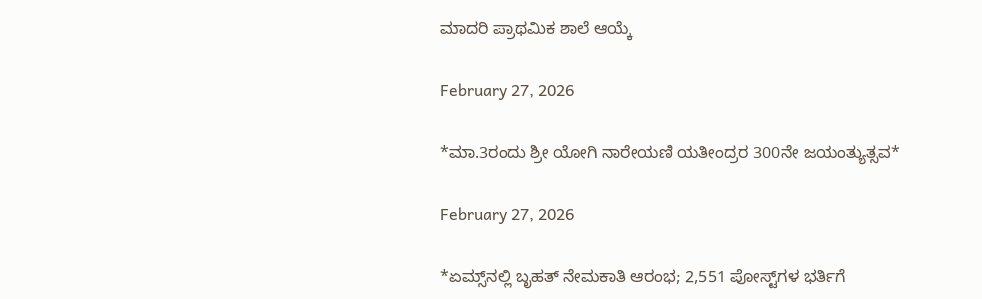ಮಾದರಿ ಪ್ರಾಥಮಿಕ ಶಾಲೆ ಆಯ್ಕೆ

February 27, 2026

*ಮಾ.3ರಂದು ಶ್ರೀ ಯೋಗಿ ನಾರೇಯಣಿ ಯತೀಂದ್ರರ 300ನೇ ಜಯಂತ್ಯುತ್ಸವ*

February 27, 2026

*ಏಮ್ಸ್‌ನಲ್ಲಿ ಬೃಹತ್ ನೇಮಕಾತಿ ಆರಂಭ; 2,551 ಪೋಸ್ಟ್‌ಗಳ ಭರ್ತಿಗೆ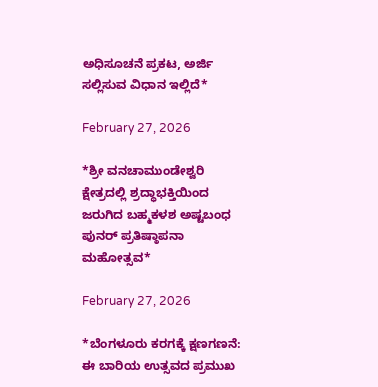ಅಧಿಸೂಚನೆ ಪ್ರಕಟ, ಅರ್ಜಿ ಸಲ್ಲಿಸುವ ವಿಧಾನ ಇಲ್ಲಿದೆ*

February 27, 2026

*ಶ್ರೀ ವನಚಾಮುಂಡೇಶ್ವರಿ ಕ್ಷೇತ್ರದಲ್ಲಿ ಶ್ರದ್ಧಾಭಕ್ತಿಯಿಂದ ಜರುಗಿದ ಬಹ್ಮಕಳಶ ಅಷ್ಟಬಂಧ ಪುನರ್ ಪ್ರತಿಷ್ಠಾಪನಾ ಮಹೋತ್ಸವ*

February 27, 2026

*ಬೆಂಗಳೂರು ಕರಗಕ್ಕೆ ಕ್ಷಣಗಣನೆ: ಈ ಬಾರಿಯ ಉತ್ಸವದ ಪ್ರಮುಖ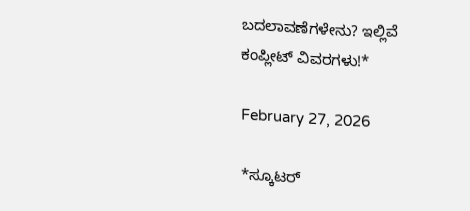ಬದಲಾವಣೆಗಳೇನು? ಇಲ್ಲಿವೆ ಕಂಪ್ಲೀಟ್ ವಿವರಗಳು!*

February 27, 2026

*ಸ್ಕೂಟರ್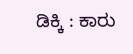ಡಿಕ್ಕಿ : ಕಾರು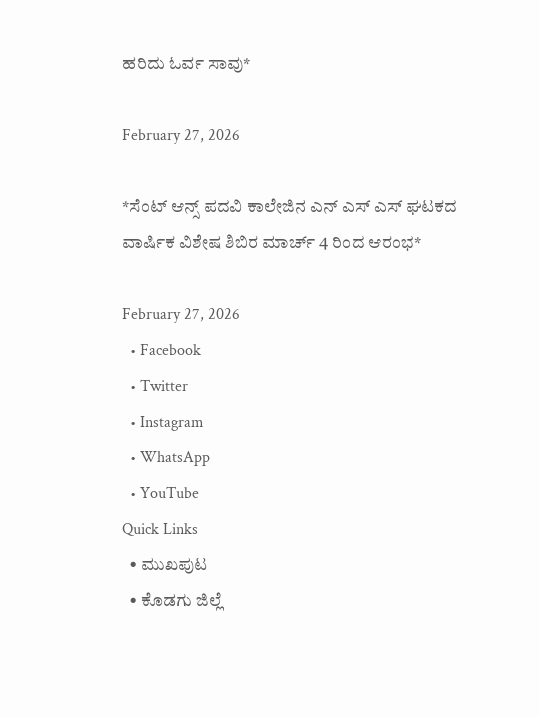ಹರಿದು ಓರ್ವ ಸಾವು*

February 27, 2026

*ಸೆಂಟ್ ಆನ್ಸ್ ಪದವಿ ಕಾಲೇಜಿನ ಎನ್ ಎಸ್ ಎಸ್ ಘಟಕದ ವಾರ್ಷಿಕ ವಿಶೇಷ ಶಿಬಿರ ಮಾರ್ಚ್ 4 ರಿಂದ ಆರಂಭ*

February 27, 2026
  • Facebook
  • Twitter
  • Instagram
  • WhatsApp
  • YouTube
Quick Links
  • ಮುಖಪುಟ
  • ಕೊಡಗು ಜಿಲ್ಲೆ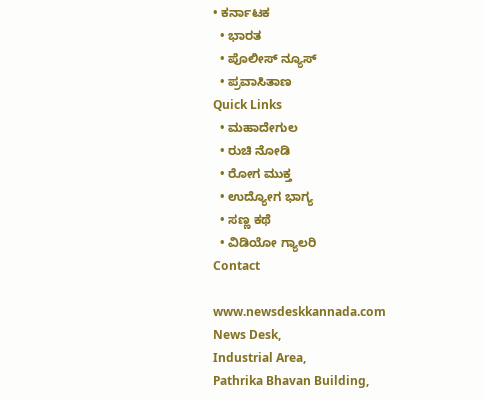• ಕರ್ನಾಟಕ
  • ಭಾರತ
  • ಪೊಲೀಸ್ ನ್ಯೂಸ್
  • ಪ್ರವಾಸಿತಾಣ
Quick Links
  • ಮಹಾದೇಗುಲ
  • ರುಚಿ ನೋಡಿ
  • ರೋಗ ಮುಕ್ತ
  • ಉದ್ಯೋಗ ಭಾಗ್ಯ
  • ಸಣ್ಣ ಕಥೆ
  • ವಿಡಿಯೋ ಗ್ಯಾಲರಿ
Contact

www.newsdeskkannada.com
News Desk,
Industrial Area,
Pathrika Bhavan Building,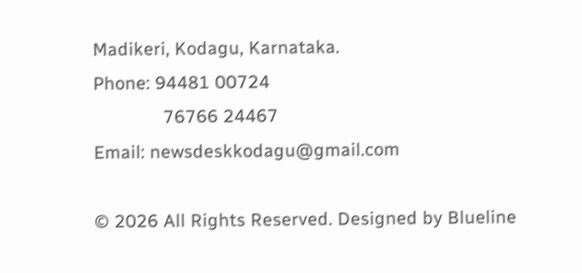Madikeri, Kodagu, Karnataka.
Phone: 94481 00724
              76766 24467
Email: newsdeskkodagu@gmail.com

© 2026 All Rights Reserved. Designed by Blueline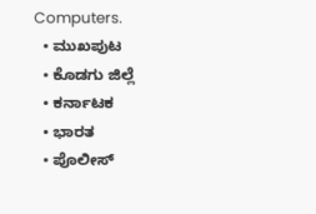Computers.
  • ಮುಖಪುಟ
  • ಕೊಡಗು ಜಿಲ್ಲೆ
  • ಕರ್ನಾಟಕ
  • ಭಾರತ
  • ಪೊಲೀಸ್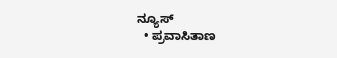ನ್ಯೂಸ್
  • ಪ್ರವಾಸಿತಾಣ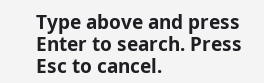Type above and press Enter to search. Press Esc to cancel.